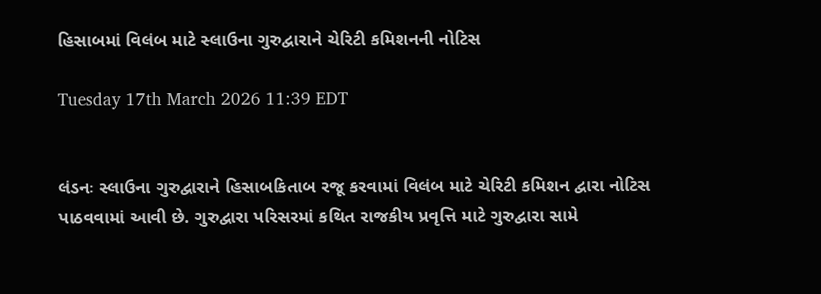હિસાબમાં વિલંબ માટે સ્લાઉના ગુરુદ્વારાને ચેરિટી કમિશનની નોટિસ

Tuesday 17th March 2026 11:39 EDT


લંડનઃ સ્લાઉના ગુરુદ્વારાને હિસાબકિતાબ રજૂ કરવામાં વિલંબ માટે ચેરિટી કમિશન દ્વારા નોટિસ પાઠવવામાં આવી છે. ગુરુદ્વારા પરિસરમાં કથિત રાજકીય પ્રવૃત્તિ માટે ગુરુદ્વારા સામે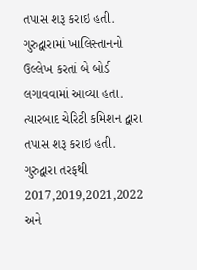તપાસ શરૂ કરાઇ હતી. ગુરુદ્વારામાં ખાલિસ્તાનનો ઉલ્લેખ કરતાં બે બોર્ડ લગાવવામાં આવ્યા હતા. ત્યારબાદ ચેરિટી કમિશન દ્વારા તપાસ શરૂ કરાઇ હતી. ગુરુદ્વારા તરફથી 2017,2019,2021,2022 અને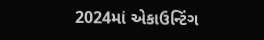2024માં એકાઉન્ટિંગ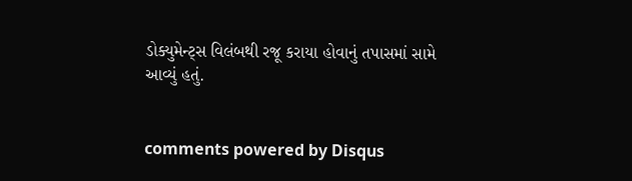ડોક્યુમેન્ટ્સ વિલંબથી રજૂ કરાયા હોવાનું તપાસમાં સામે આવ્યું હતું.


comments powered by Disqus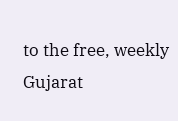to the free, weekly Gujarat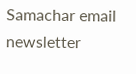Samachar email newsletter